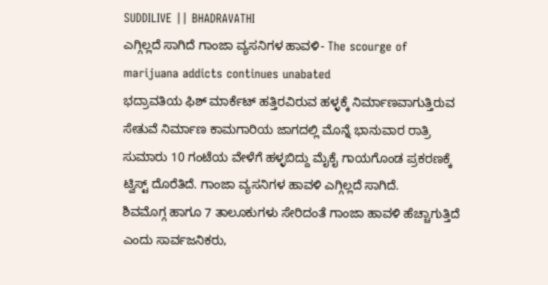SUDDILIVE || BHADRAVATHI
ಎಗ್ಗಿಲ್ಲದೆ ಸಾಗಿದೆ ಗಾಂಜಾ ವ್ಯಸನಿಗಳ ಹಾವಳಿ- The scourge of marijuana addicts continues unabated
ಭದ್ರಾವತಿಯ ಫಿಶ್ ಮಾರ್ಕೆಟ್ ಹತ್ತಿರವಿರುವ ಹಳ್ಳಕ್ಕೆ ನಿರ್ಮಾಣವಾಗುತ್ತಿರುವ ಸೇತುವೆ ನಿರ್ಮಾಣ ಕಾಮಗಾರಿಯ ಜಾಗದಲ್ಲಿ ಮೊನ್ನೆ ಭಾನುವಾರ ರಾತ್ರಿ ಸುಮಾರು 10 ಗಂಟೆಯ ವೇಳೆಗೆ ಹಳ್ಳಬಿದ್ದು ಮೈಕೈ ಗಾಯಗೊಂಡ ಪ್ರಕರಣಕ್ಕೆ ಟ್ವಿಸ್ಟ್ ದೊರೆತಿದೆ. ಗಾಂಜಾ ವ್ಯಸನಿಗಳ ಹಾವಳಿ ಎಗ್ಗಿಲ್ಲದೆ ಸಾಗಿದೆ.
ಶಿವಮೊಗ್ಗ ಹಾಗೂ 7 ತಾಲೂಕುಗಳು ಸೇರಿದಂತೆ ಗಾಂಜಾ ಹಾವಳಿ ಹೆಚ್ಚಾಗುತ್ತಿದೆ ಎಂದು ಸಾರ್ವಜನಿಕರು,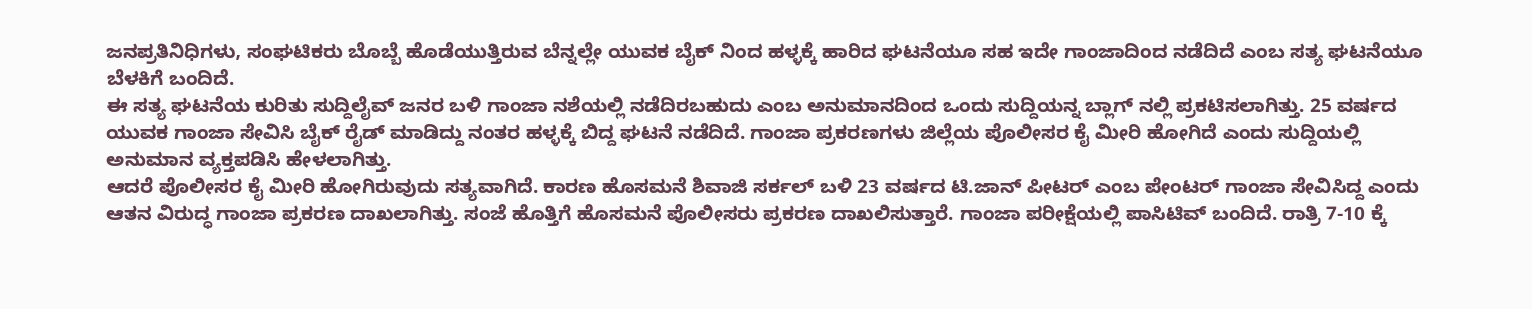ಜನಪ್ರತಿನಿಧಿಗಳು, ಸಂಘಟಿಕರು ಬೊಬ್ಬೆ ಹೊಡೆಯುತ್ತಿರುವ ಬೆನ್ನಲ್ಲೇ ಯುವಕ ಬೈಕ್ ನಿಂದ ಹಳ್ಳಕ್ಕೆ ಹಾರಿದ ಘಟನೆಯೂ ಸಹ ಇದೇ ಗಾಂಜಾದಿಂದ ನಡೆದಿದೆ ಎಂಬ ಸತ್ಯ ಘಟನೆಯೂ ಬೆಳಕಿಗೆ ಬಂದಿದೆ.
ಈ ಸತ್ಯ ಘಟನೆಯ ಕುರಿತು ಸುದ್ದಿಲೈವ್ ಜನರ ಬಳಿ ಗಾಂಜಾ ನಶೆಯಲ್ಲಿ ನಡೆದಿರಬಹುದು ಎಂಬ ಅನುಮಾನದಿಂದ ಒಂದು ಸುದ್ದಿಯನ್ನ ಬ್ಲಾಗ್ ನಲ್ಲಿ ಪ್ರಕಟಿಸಲಾಗಿತ್ತು. 25 ವರ್ಷದ ಯುವಕ ಗಾಂಜಾ ಸೇವಿಸಿ ಬೈಕ್ ರೈಡ್ ಮಾಡಿದ್ದು ನಂತರ ಹಳ್ಳಕ್ಕೆ ಬಿದ್ದ ಘಟನೆ ನಡೆದಿದೆ. ಗಾಂಜಾ ಪ್ರಕರಣಗಳು ಜಿಲ್ಲೆಯ ಪೊಲೀಸರ ಕೈ ಮೀರಿ ಹೋಗಿದೆ ಎಂದು ಸುದ್ದಿಯಲ್ಲಿ ಅನುಮಾನ ವ್ಯಕ್ತಪಡಿಸಿ ಹೇಳಲಾಗಿತ್ತು.
ಆದರೆ ಪೊಲೀಸರ ಕೈ ಮೀರಿ ಹೋಗಿರುವುದು ಸತ್ಯವಾಗಿದೆ. ಕಾರಣ ಹೊಸಮನೆ ಶಿವಾಜಿ ಸರ್ಕಲ್ ಬಳಿ 23 ವರ್ಷದ ಟಿ.ಜಾನ್ ಪೀಟರ್ ಎಂಬ ಪೇಂಟರ್ ಗಾಂಜಾ ಸೇವಿಸಿದ್ದ ಎಂದು ಆತನ ವಿರುದ್ಧ ಗಾಂಜಾ ಪ್ರಕರಣ ದಾಖಲಾಗಿತ್ತು. ಸಂಜೆ ಹೊತ್ತಿಗೆ ಹೊಸಮನೆ ಪೊಲೀಸರು ಪ್ರಕರಣ ದಾಖಲಿಸುತ್ತಾರೆ. ಗಾಂಜಾ ಪರೀಕ್ಷೆಯಲ್ಲಿ ಪಾಸಿಟಿವ್ ಬಂದಿದೆ. ರಾತ್ರಿ 7-10 ಕ್ಕೆ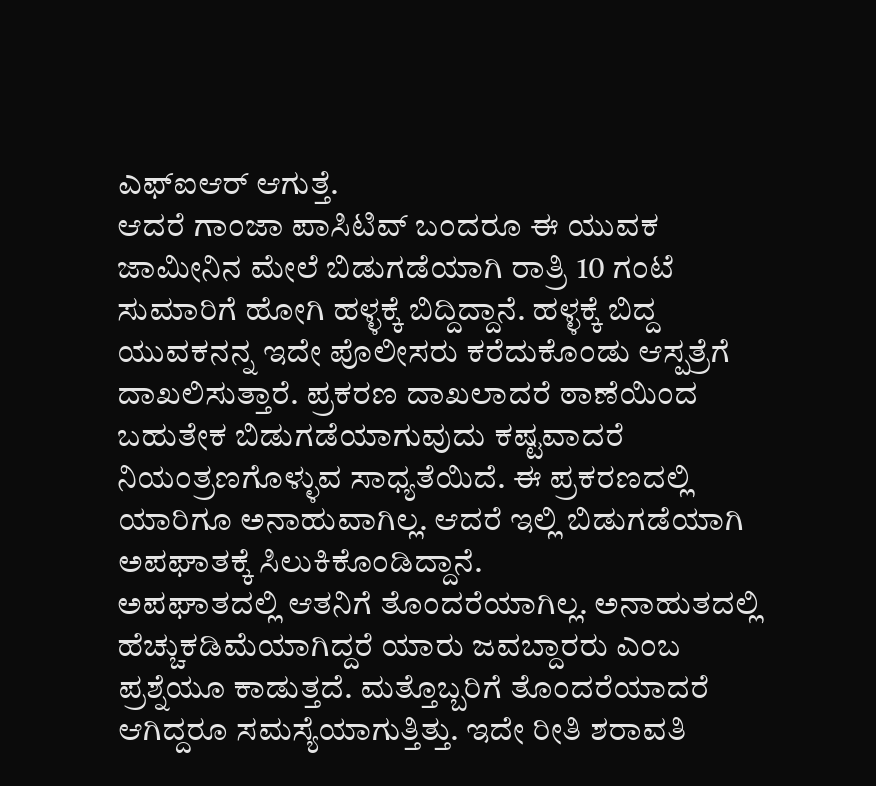ಎಫ್ಐಆರ್ ಆಗುತ್ತೆ.
ಆದರೆ ಗಾಂಜಾ ಪಾಸಿಟಿವ್ ಬಂದರೂ ಈ ಯುವಕ ಜಾಮೀನಿನ ಮೇಲೆ ಬಿಡುಗಡೆಯಾಗಿ ರಾತ್ರಿ 10 ಗಂಟೆ ಸುಮಾರಿಗೆ ಹೋಗಿ ಹಳ್ಳಕ್ಕೆ ಬಿದ್ದಿದ್ದಾನೆ. ಹಳ್ಳಕ್ಕೆ ಬಿದ್ದ ಯುವಕನನ್ನ ಇದೇ ಪೊಲೀಸರು ಕರೆದುಕೊಂಡು ಆಸ್ಪತ್ರೆಗೆ ದಾಖಲಿಸುತ್ತಾರೆ. ಪ್ರಕರಣ ದಾಖಲಾದರೆ ಠಾಣೆಯಿಂದ ಬಹುತೇಕ ಬಿಡುಗಡೆಯಾಗುವುದು ಕಷ್ಟವಾದರೆ ನಿಯಂತ್ರಣಗೊಳ್ಳುವ ಸಾಧ್ಯತೆಯಿದೆ. ಈ ಪ್ರಕರಣದಲ್ಲಿ ಯಾರಿಗೂ ಅನಾಹುವಾಗಿಲ್ಲ. ಆದರೆ ಇಲ್ಲಿ ಬಿಡುಗಡೆಯಾಗಿ ಅಪಘಾತಕ್ಕೆ ಸಿಲುಕಿಕೊಂಡಿದ್ದಾನೆ.
ಅಪಘಾತದಲ್ಲಿ ಆತನಿಗೆ ತೊಂದರೆಯಾಗಿಲ್ಲ. ಅನಾಹುತದಲ್ಲಿ ಹೆಚ್ಚುಕಡಿಮೆಯಾಗಿದ್ದರೆ ಯಾರು ಜವಬ್ದಾರರು ಎಂಬ ಪ್ರಶ್ನೆಯೂ ಕಾಡುತ್ತದೆ. ಮತ್ತೊಬ್ಬರಿಗೆ ತೊಂದರೆಯಾದರೆ ಆಗಿದ್ದರೂ ಸಮಸ್ಯೆಯಾಗುತ್ತಿತ್ತು. ಇದೇ ರೀತಿ ಶರಾವತಿ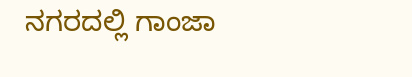ನಗರದಲ್ಲಿ ಗಾಂಜಾ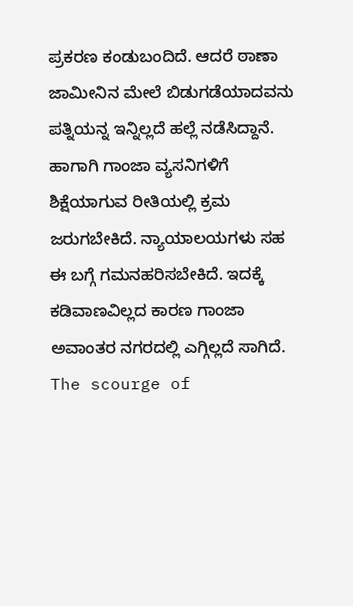ಪ್ರಕರಣ ಕಂಡುಬಂದಿದೆ. ಆದರೆ ಠಾಣಾ ಜಾಮೀನಿನ ಮೇಲೆ ಬಿಡುಗಡೆಯಾದವನು ಪತ್ನಿಯನ್ನ ಇನ್ನಿಲ್ಲದೆ ಹಲ್ಲೆ ನಡೆಸಿದ್ದಾನೆ. ಹಾಗಾಗಿ ಗಾಂಜಾ ವ್ಯಸನಿಗಳಿಗೆ ಶಿಕ್ಷೆಯಾಗುವ ರೀತಿಯಲ್ಲಿ ಕ್ರಮ ಜರುಗಬೇಕಿದೆ. ನ್ಯಾಯಾಲಯಗಳು ಸಹ ಈ ಬಗ್ಗೆ ಗಮನಹರಿಸಬೇಕಿದೆ. ಇದಕ್ಕೆ ಕಡಿವಾಣವಿಲ್ಲದ ಕಾರಣ ಗಾಂಜಾ ಅವಾಂತರ ನಗರದಲ್ಲಿ ಎಗ್ಗಿಲ್ಲದೆ ಸಾಗಿದೆ.
The scourge of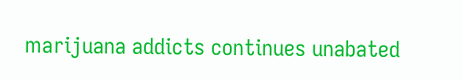marijuana addicts continues unabated